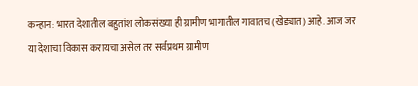कन्हान: भारत देशातील बहुतांश लोकसंख्या ही ग्रामीण भागातील गावातच (खेड्यात) आहे. आज जर या देशाचा विकास करायचा असेल तर सर्वप्रथम ग्रामीण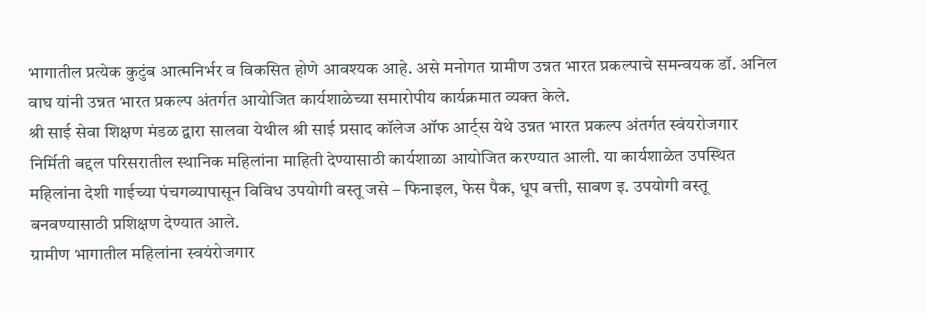भागातील प्रत्येक कुटुंब आत्मनिर्भर व विकसित होणे आवश्यक आहे. असे मनोगत ग्रामीण उन्नत भारत प्रकल्पाचे समन्वयक डॉ. अनिल वाघ यांनी उन्नत भारत प्रकल्प अंतर्गत आयोजित कार्यशाळेच्या समारोपीय कार्यक्रमात व्यक्त केले.
श्री साई सेवा शिक्षण मंडळ द्वारा सालवा येथील श्री साई प्रसाद कॉलेज ऑफ आर्ट्स येथे उन्नत भारत प्रकल्प अंतर्गत स्वंयरोजगार निर्मिती बद्दल परिसरातील स्थानिक महिलांना माहिती देण्यासाठी कार्यशाळा आयोजित करण्यात आली. या कार्यशाळेत उपस्थित महिलांना देशी गाईच्या पंचगव्यापासून विविध उपयोगी वस्तू जसे – फिनाइल, फेस पैक, धूप बत्ती, साबण इ. उपयोगी वस्तू बनवण्यासाठी प्रशिक्षण देण्यात आले.
ग्रामीण भागातील महिलांना स्वयंरोजगार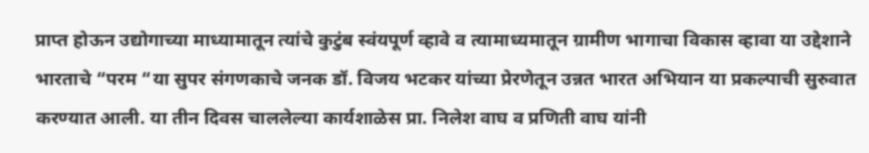प्राप्त होऊन उद्योगाच्या माध्यामातून त्यांचे कुटुंब स्वंयपूर्ण व्हावे व त्यामाध्यमातून ग्रामीण भागाचा विकास व्हावा या उद्देशाने भारताचे “परम “या सुपर संगणकाचे जनक डॉ. विजय भटकर यांच्या प्रेरणेतून उन्नत भारत अभियान या प्रकल्पाची सुरुवात करण्यात आली. या तीन दिवस चाललेल्या कार्यशाळेस प्रा. निलेश वाघ व प्रणिती वाघ यांनी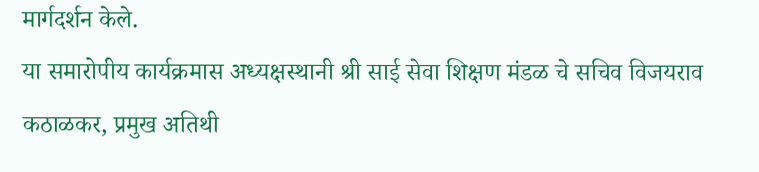मार्गदर्शन केले.
या समारोपीय कार्यक्रमास अध्यक्षस्थानी श्री साई सेवा शिक्षण मंडळ चे सचिव विजयराव कठाळकर, प्रमुख अतिथी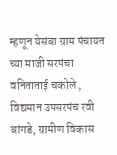म्हणून येसंबा ग्राम पंचायत च्या माजी सरपंचा वनिताताई चकोले , विद्यमान उपसरपंच रवी बांगडे, ग्रामीण विकास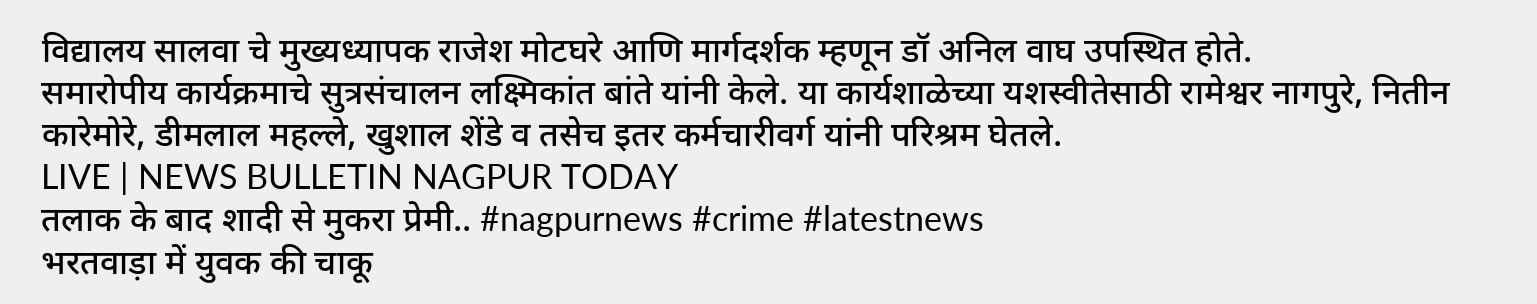विद्यालय सालवा चे मुख्यध्यापक राजेश मोटघरे आणि मार्गदर्शक म्हणून डॉ अनिल वाघ उपस्थित होते.
समारोपीय कार्यक्रमाचे सुत्रसंचालन लक्ष्मिकांत बांते यांनी केले. या कार्यशाळेच्या यशस्वीतेसाठी रामेश्वर नागपुरे, नितीन कारेमोरे, डीमलाल महल्ले, खुशाल शेंडे व तसेच इतर कर्मचारीवर्ग यांनी परिश्रम घेतले.
LIVE | NEWS BULLETIN NAGPUR TODAY
तलाक के बाद शादी से मुकरा प्रेमी.. #nagpurnews #crime #latestnews
भरतवाड़ा में युवक की चाकू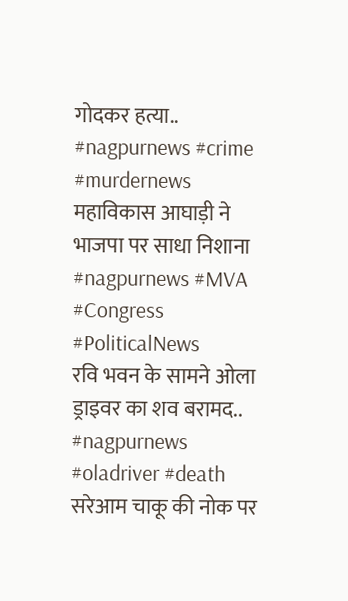गोदकर हत्या.. #nagpurnews #crime #murdernews
महाविकास आघाड़ी ने भाजपा पर साधा निशाना #nagpurnews #MVA #Congress #PoliticalNews
रवि भवन के सामने ओला ड्राइवर का शव बरामद.. #nagpurnews #oladriver #death
सरेआम चाकू की नोक पर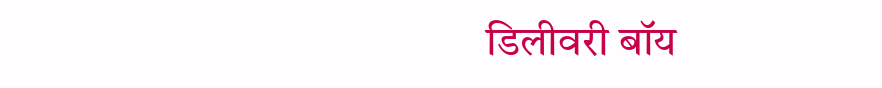डिलीवरी बॉय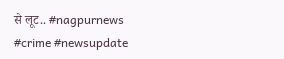से लूट.. #nagpurnews #crime #newsupdate